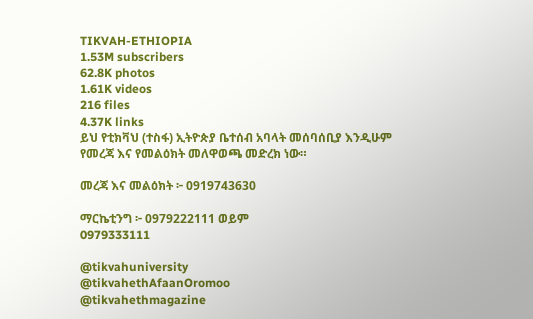TIKVAH-ETHIOPIA
1.53M subscribers
62.8K photos
1.61K videos
216 files
4.37K links
ይህ የቲክቫህ (ተስፋ) ኢትዮጵያ ቤተሰብ አባላት መሰባሰቢያ እንዲሁም የመረጃ እና የመልዕክት መለዋወጫ መድረክ ነው።

መረጃ እና መልዕክት ፦ 0919743630

ማርኬቲንግ ፦ 0979222111 ወይም
0979333111

@tikvahuniversity
@tikvahethAfaanOromoo
@tikvahethmagazine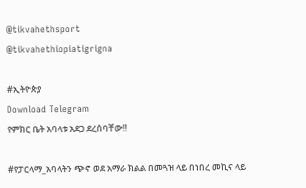@tikvahethsport
@tikvahethiopiatigrigna

#ኢትዮጵያ
Download Telegram
የምክር ቤት አባላቱ አደጋ ደረሰባቸው‼

#የፓርላማ_አባላትን ጭኖ ወደ አማራ ክልል በመጓዝ ላይ በነበረ መኪና ላይ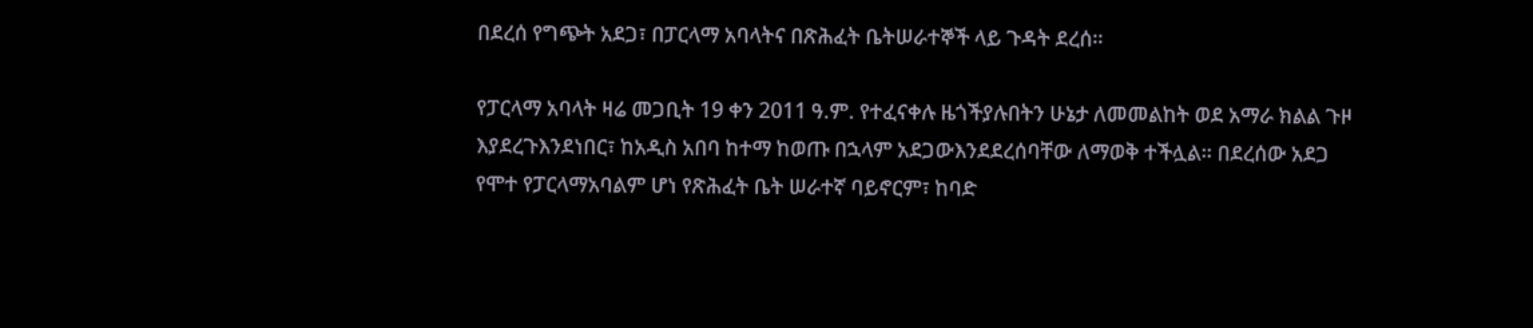በደረሰ የግጭት አደጋ፣ በፓርላማ አባላትና በጽሕፈት ቤትሠራተኞች ላይ ጉዳት ደረሰ።

የፓርላማ አባላት ዛሬ መጋቢት 19 ቀን 2011 ዓ.ም. የተፈናቀሉ ዜጎችያሉበትን ሁኔታ ለመመልከት ወደ አማራ ክልል ጉዞ እያደረጉእንደነበር፣ ከአዲስ አበባ ከተማ ከወጡ በኋላም አደጋውእንደደረሰባቸው ለማወቅ ተችሏል። በደረሰው አደጋ የሞተ የፓርላማአባልም ሆነ የጽሕፈት ቤት ሠራተኛ ባይኖርም፣ ከባድ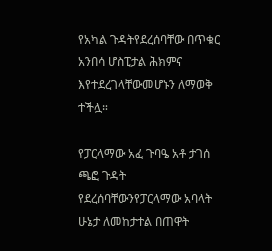የአካል ጉዳትየደረሰባቸው በጥቁር አንበሳ ሆስፒታል ሕክምና እየተደረገላቸውመሆኑን ለማወቅ ተችሏ።

የፓርላማው አፈ ጉባዔ አቶ ታገሰ ጫፎ ጉዳት የደረሰባቸውንየፓርላማው አባላት ሁኔታ ለመከታተል በጠዋት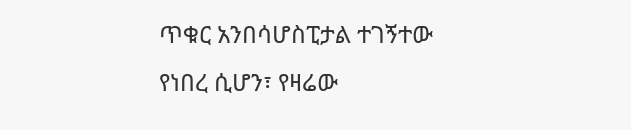ጥቁር አንበሳሆስፒታል ተገኝተው የነበረ ሲሆን፣ የዛሬው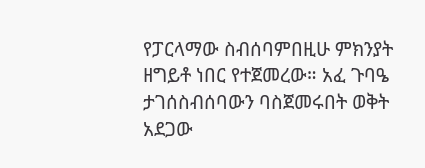የፓርላማው ስብሰባምበዚሁ ምክንያት ዘግይቶ ነበር የተጀመረው። አፈ ጉባዔ ታገሰስብሰባውን ባስጀመሩበት ወቅት አደጋው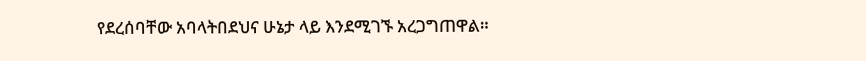የደረሰባቸው አባላትበደህና ሁኔታ ላይ እንደሚገኙ አረጋግጠዋል።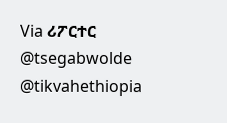Via ሪፖርተር
@tsegabwolde @tikvahethiopia